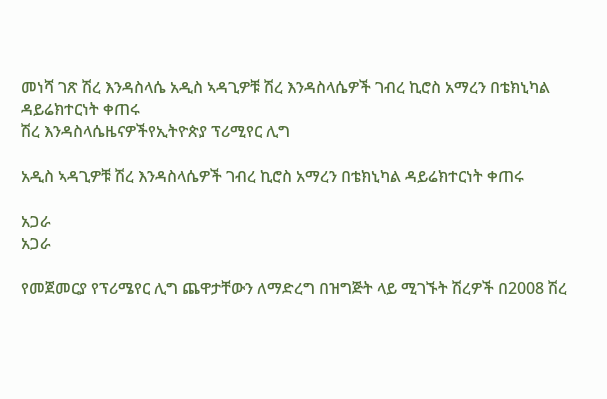መነሻ ገጽ ሽረ እንዳስላሴ አዲስ ኣዳጊዎቹ ሽረ እንዳስላሴዎች ገብረ ኪሮስ አማረን በቴክኒካል ዳይሬክተርነት ቀጠሩ
ሽረ እንዳስላሴዜናዎችየኢትዮጵያ ፕሪሚየር ሊግ

አዲስ ኣዳጊዎቹ ሽረ እንዳስላሴዎች ገብረ ኪሮስ አማረን በቴክኒካል ዳይሬክተርነት ቀጠሩ

አጋራ
አጋራ

የመጀመርያ የፕሪሜየር ሊግ ጨዋታቸውን ለማድረግ በዝግጅት ላይ ሚገኙት ሽረዎች በ2008 ሽረ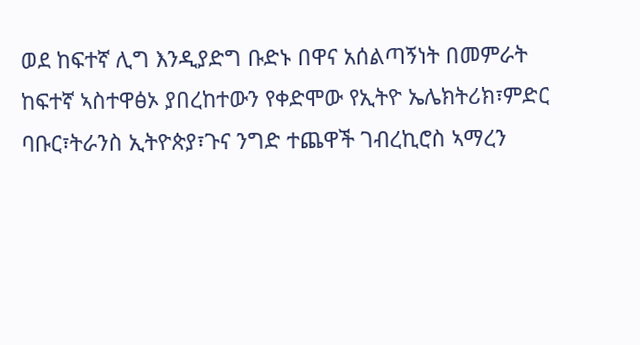ወደ ከፍተኛ ሊግ እንዲያድግ ቡድኑ በዋና አሰልጣኝነት በመምራት ከፍተኛ ኣስተዋፅኦ ያበረከተውን የቀድሞው የኢትዮ ኤሌክትሪክ፣ምድር ባቡር፣ትራንስ ኢትዮጵያ፣ጉና ንግድ ተጨዋች ገብረኪሮስ ኣማረን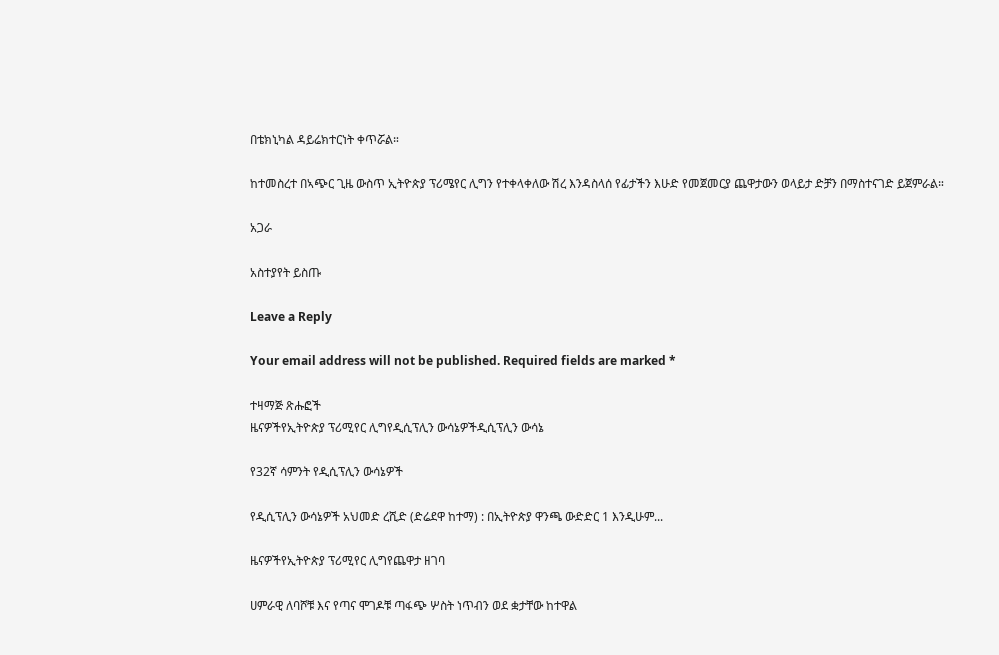በቴክኒካል ዳይሬክተርነት ቀጥሯል።

ከተመስረተ በኣጭር ጊዜ ውስጥ ኢትዮጵያ ፕሪሜየር ሊግን የተቀላቀለው ሽረ እንዳስላሰ የፊታችን እሁድ የመጀመርያ ጨዋታውን ወላይታ ድቻን በማስተናገድ ይጀምራል።

አጋራ

አስተያየት ይስጡ

Leave a Reply

Your email address will not be published. Required fields are marked *

ተዛማጅ ጽሑፎች
ዜናዎችየኢትዮጵያ ፕሪሚየር ሊግየዲሲፕሊን ውሳኔዎችዲሲፕሊን ውሳኔ

የ32ኛ ሳምንት የዲሲፕሊን ውሳኔዎች

የዲሲፕሊን ውሳኔዎች አህመድ ረሺድ (ድሬደዋ ከተማ) : በኢትዮጵያ ዋንጫ ውድድር 1 እንዲሁም...

ዜናዎችየኢትዮጵያ ፕሪሚየር ሊግየጨዋታ ዘገባ

ሀምራዊ ለባሾቹ እና የጣና ሞገዶቹ ጣፋጭ ሦስት ነጥብን ወደ ቋታቸው ከተዋል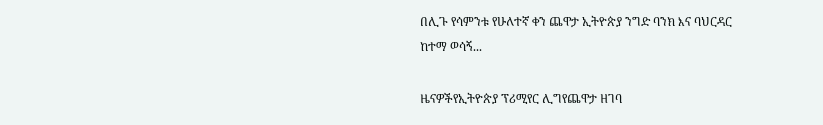በሊጉ የሳምንቱ የሁለተኛ ቀን ጨዋታ ኢትዮጵያ ንግድ ባንክ እና ባህርዳር ከተማ ወሳኝ...

ዜናዎችየኢትዮጵያ ፕሪሚየር ሊግየጨዋታ ዘገባ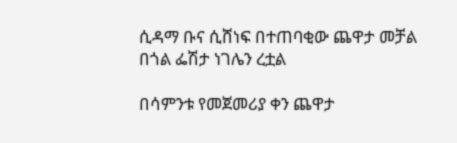ሲዳማ ቡና ሲሸነፍ በተጠባቂው ጨዋታ መቻል በጎል ፌሽታ ነገሌን ረቷል

በሳምንቱ የመጀመሪያ ቀን ጨዋታ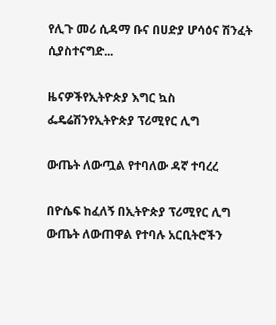የሊጉ መሪ ሲዳማ ቡና በሀድያ ሆሳዕና ሽንፈት ሲያስተናግድ...

ዜናዎችየኢትዮጵያ እግር ኳስ ፌዴሬሽንየኢትዮጵያ ፕሪሚየር ሊግ

ውጤት ለውጧል የተባለው ዳኛ ተባረረ

በዮሴፍ ከፈለኝ በኢትዮጵያ ፕሪሚየር ሊግ ውጤት ለውጠዋል የተባሉ አርቢትሮችን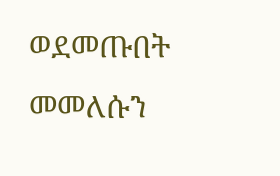ወደመጡበት መመለሱን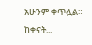አሁንም ቀጥሏል። ከቀናት...